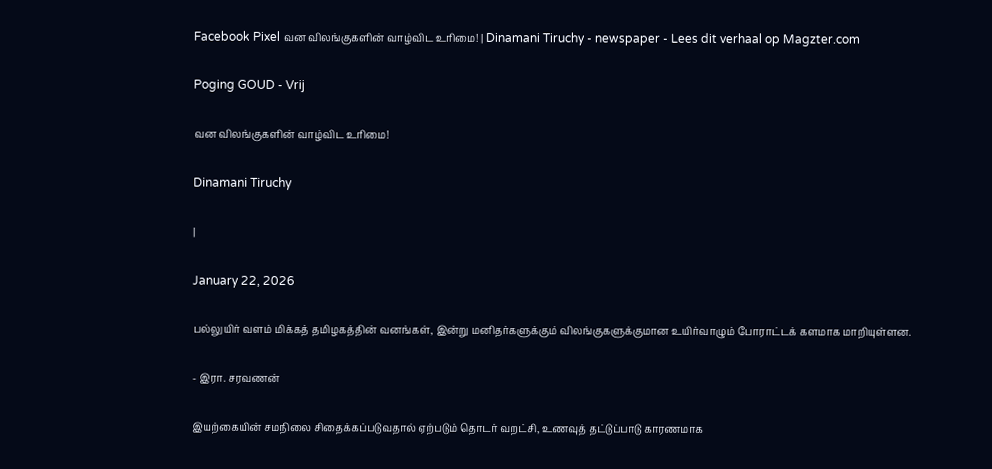Facebook Pixel வன விலங்குகளின் வாழ்விட உரிமை! | Dinamani Tiruchy - newspaper - Lees dit verhaal op Magzter.com

Poging GOUD - Vrij

வன விலங்குகளின் வாழ்விட உரிமை!

Dinamani Tiruchy

|

January 22, 2026

பல்லுயிர் வளம் மிக்கத் தமிழகத்தின் வனங்கள், இன்று மனிதர்களுக்கும் விலங்குகளுக்குமான உயிர்வாழும் போராட்டக் களமாக மாறியுள்ளன.

- இரா. சரவணன்

இயற்கையின் சமநிலை சிதைக்கப்படுவதால் ஏற்படும் தொடர் வறட்சி, உணவுத் தட்டுப்பாடு காரணமாக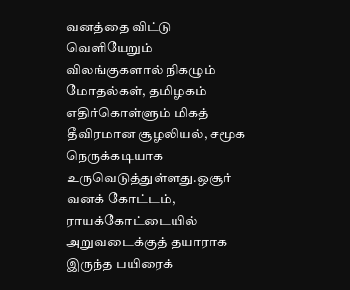வனத்தை விட்டு வெளியேறும் விலங்குகளால் நிகழும் மோதல்கள், தமிழகம் எதிர்கொள்ளும் மிகத் தீவிரமான சூழலியல், சமூக நெருக்கடியாக உருவெடுத்துள்ளது.ஒசூர் வனக் கோட்டம், ராயக்கோட்டையில் அறுவடைக்குத் தயாராக இருந்த பயிரைக்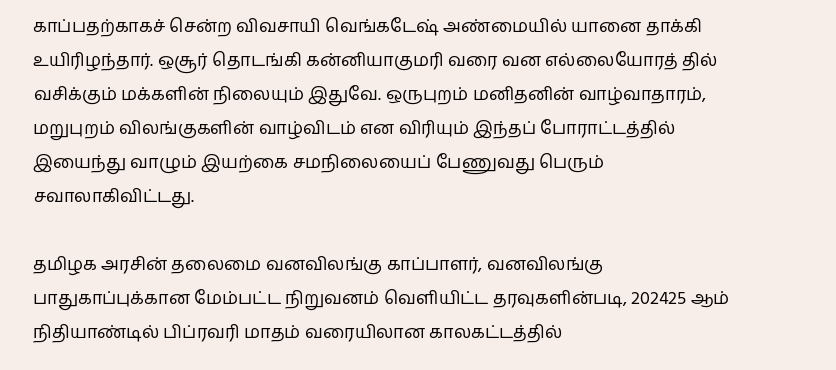காப்பதற்காகச் சென்ற விவசாயி வெங்கடேஷ் அண்மையில் யானை தாக்கி உயிரிழந்தார். ஒசூர் தொடங்கி கன்னியாகுமரி வரை வன எல்லையோரத் தில் வசிக்கும் மக்களின் நிலையும் இதுவே. ஒருபுறம் மனிதனின் வாழ்வாதாரம், மறுபுறம் விலங்குகளின் வாழ்விடம் என விரியும் இந்தப் போராட்டத்தில் இயைந்து வாழும் இயற்கை சமநிலையைப் பேணுவது பெரும் சவாலாகிவிட்டது.

தமிழக அரசின் தலைமை வனவிலங்கு காப்பாளர், வனவிலங்கு பாதுகாப்புக்கான மேம்பட்ட நிறுவனம் வெளியிட்ட தரவுகளின்படி, 202425 ஆம் நிதியாண்டில் பிப்ரவரி மாதம் வரையிலான காலகட்டத்தில்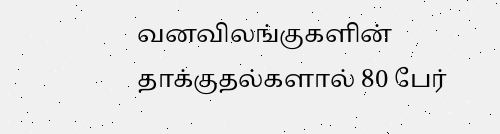வனவிலங்குகளின் தாக்குதல்களால் 80 பேர்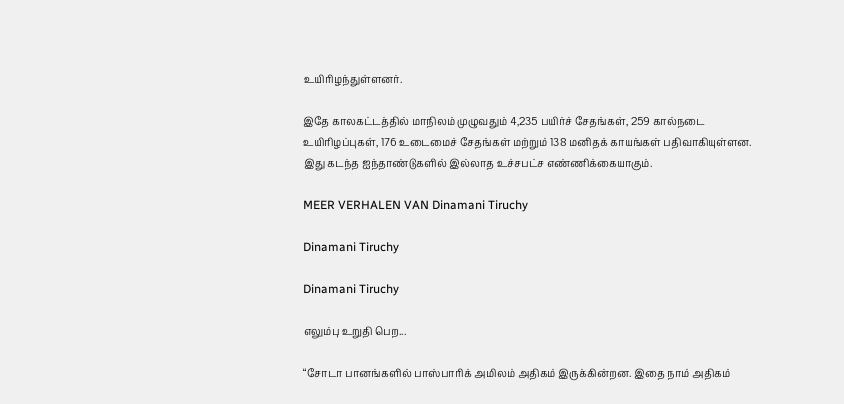உயிரிழந்துள்ளனர்.

இதே காலகட்டத்தில் மாநிலம் முழுவதும் 4,235 பயிர்ச் சேதங்கள், 259 கால்நடை உயிரிழப்புகள், 176 உடைமைச் சேதங்கள் மற்றும் 138 மனிதக் காயங்கள் பதிவாகியுள்ளன. இது கடந்த ஐந்தாண்டுகளில் இல்லாத உச்சபட்ச எண்ணிக்கையாகும்.

MEER VERHALEN VAN Dinamani Tiruchy

Dinamani Tiruchy

Dinamani Tiruchy

எலும்பு உறுதி பெற...

“சோடா பானங்களில் பாஸ்பாரிக் அமிலம் அதிகம் இருக்கின்றன. இதை நாம் அதிகம்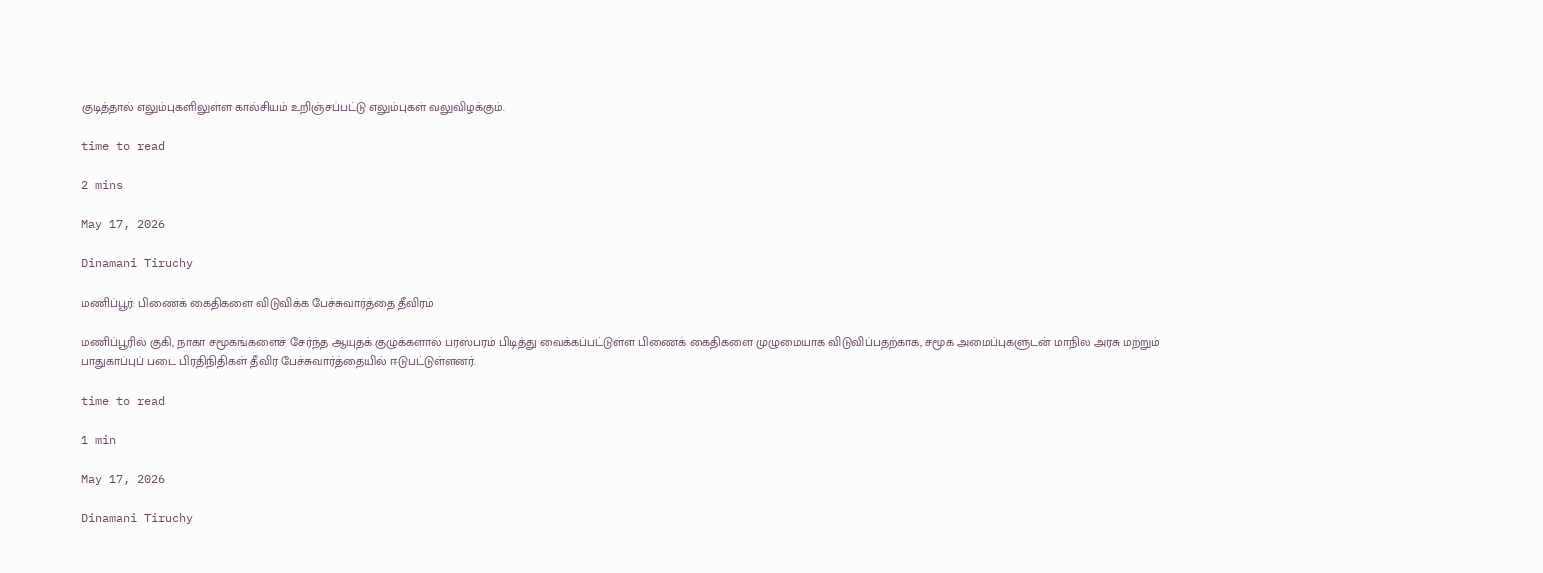குடித்தால் எலும்புகளிலுள்ள கால்சியம் உறிஞ்சப்பட்டு எலும்புகள் வலுவிழக்கும்.

time to read

2 mins

May 17, 2026

Dinamani Tiruchy

மணிப்பூர்: பிணைக் கைதிகளை விடுவிக்க பேச்சுவார்த்தை தீவிரம்

மணிப்பூரில் குகி, நாகா சமூகங்களைச் சேர்ந்த ஆயுதக் குழுக்களால் பரஸ்பரம் பிடித்து வைக்கப்பட்டுள்ள பிணைக் கைதிகளை முழுமையாக விடுவிப்பதற்காக, சமூக அமைப்புகளுடன் மாநில அரசு மற்றும் பாதுகாப்புப் படை பிரதிநிதிகள் தீவிர பேச்சுவார்த்தையில் ஈடுபட்டுள்ளனர்.

time to read

1 min

May 17, 2026

Dinamani Tiruchy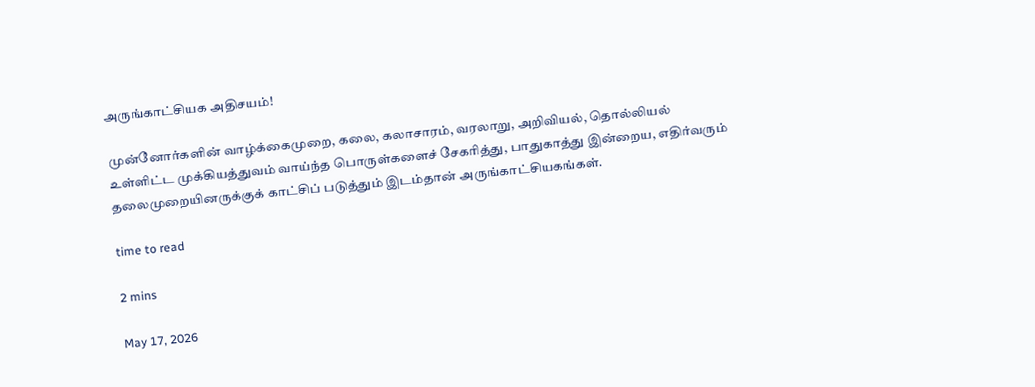அருங்காட்சியக அதிசயம்!

முன்னோர்களின் வாழ்க்கைமுறை, கலை, கலாசாரம், வரலாறு, அறிவியல், தொல்லியல் உள்ளிட்ட முக்கியத்துவம் வாய்ந்த பொருள்களைச் சேகரித்து, பாதுகாத்து இன்றைய, எதிர்வரும் தலைமுறையினருக்குக் காட்சிப் படுத்தும் இடம்தான் அருங்காட்சியகங்கள்.

time to read

2 mins

May 17, 2026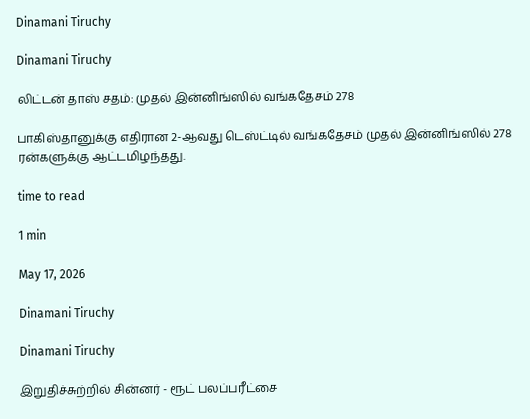Dinamani Tiruchy

Dinamani Tiruchy

லிட்டன் தாஸ் சதம்: முதல் இன்னிங்ஸில் வங்கதேசம் 278

பாகிஸ்தானுக்கு எதிரான 2-ஆவது டெஸ்ட்டில் வங்கதேசம் முதல் இன்னிங்ஸில் 278 ரன்களுக்கு ஆட்டமிழந்தது.

time to read

1 min

May 17, 2026

Dinamani Tiruchy

Dinamani Tiruchy

இறுதிச்சுற்றில் சின்னர் - ரூட் பலப்பரீட்சை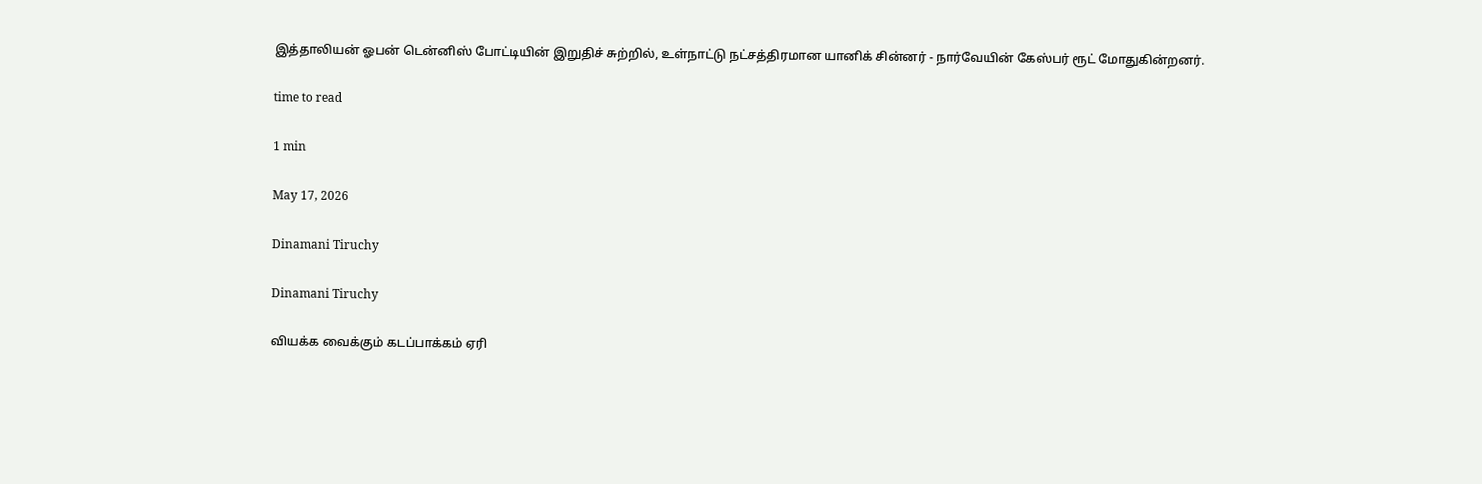இத்தாலியன் ஓபன் டென்னிஸ் போட்டியின் இறுதிச் சுற்றில், உள்நாட்டு நட்சத்திரமான யானிக் சின்னர் - நார்வேயின் கேஸ்பர் ரூட் மோதுகின்றனர்.

time to read

1 min

May 17, 2026

Dinamani Tiruchy

Dinamani Tiruchy

வியக்க வைக்கும் கடப்பாக்கம் ஏரி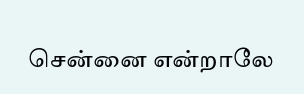சென்னை என்றாலே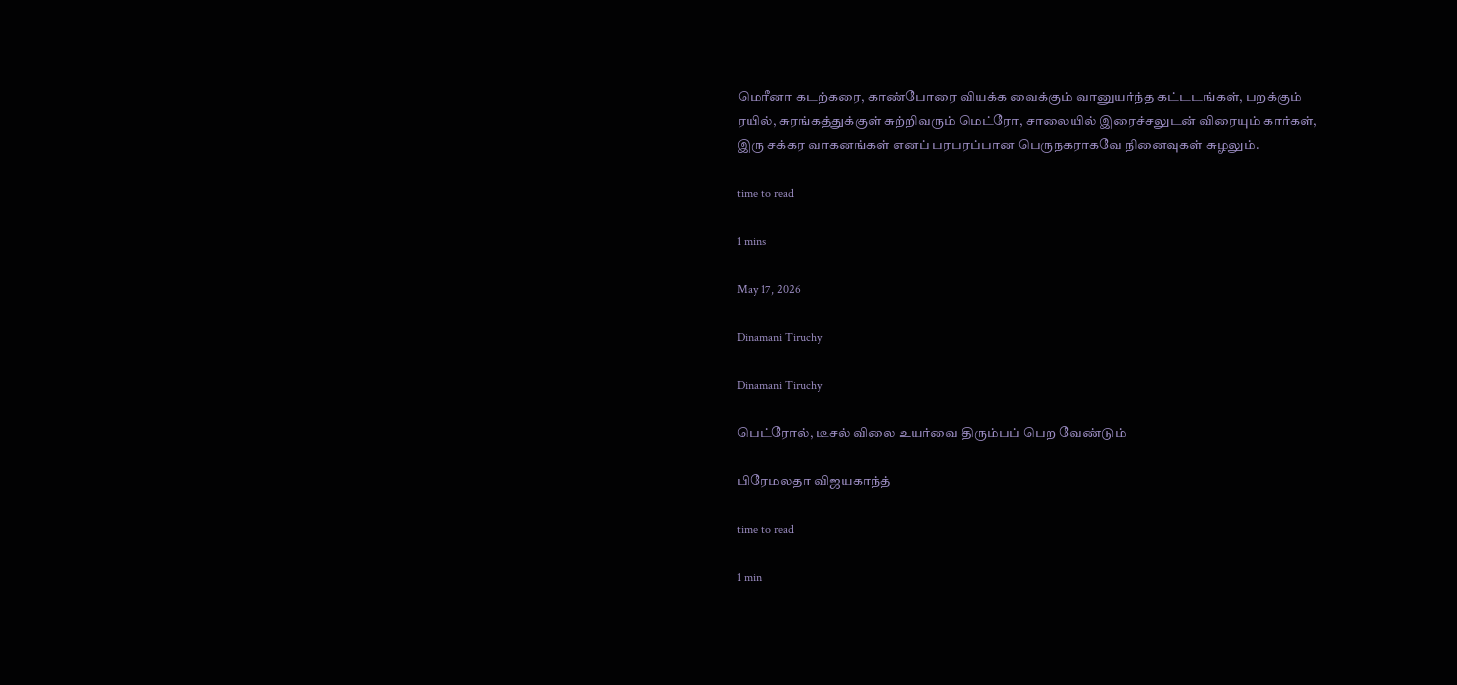மெரீனா கடற்கரை, காண்போரை வியக்க வைக்கும் வானுயர்ந்த கட்டடங்கள், பறக்கும் ரயில், சுரங்கத்துக்குள் சுற்றிவரும் மெட்ரோ, சாலையில் இரைச்சலுடன் விரையும் கார்கள், இரு சக்கர வாகனங்கள் எனப் பரபரப்பான பெருநகராகவே நினைவுகள் சுழலும்.

time to read

1 mins

May 17, 2026

Dinamani Tiruchy

Dinamani Tiruchy

பெட்ரோல், டீசல் விலை உயர்வை திரும்பப் பெற வேண்டும்

பிரேமலதா விஜயகாந்த்

time to read

1 min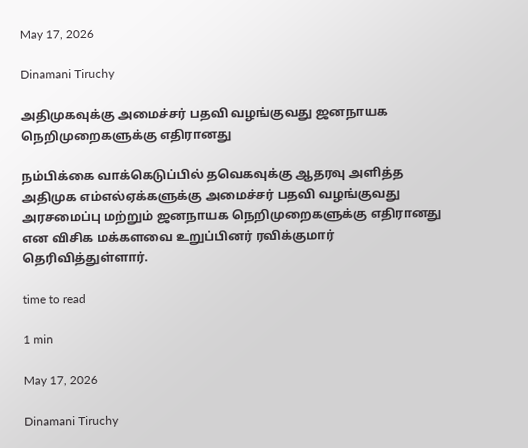May 17, 2026

Dinamani Tiruchy

அதிமுகவுக்கு அமைச்சர் பதவி வழங்குவது ஜனநாயக நெறிமுறைகளுக்கு எதிரானது

நம்பிக்கை வாக்கெடுப்பில் தவெகவுக்கு ஆதரவு அளித்த அதிமுக எம்எல்ஏக்களுக்கு அமைச்சர் பதவி வழங்குவது அரசமைப்பு மற்றும் ஜனநாயக நெறிமுறைகளுக்கு எதிரானது என விசிக மக்களவை உறுப்பினர் ரவிக்குமார் தெரிவித்துள்ளார்.

time to read

1 min

May 17, 2026

Dinamani Tiruchy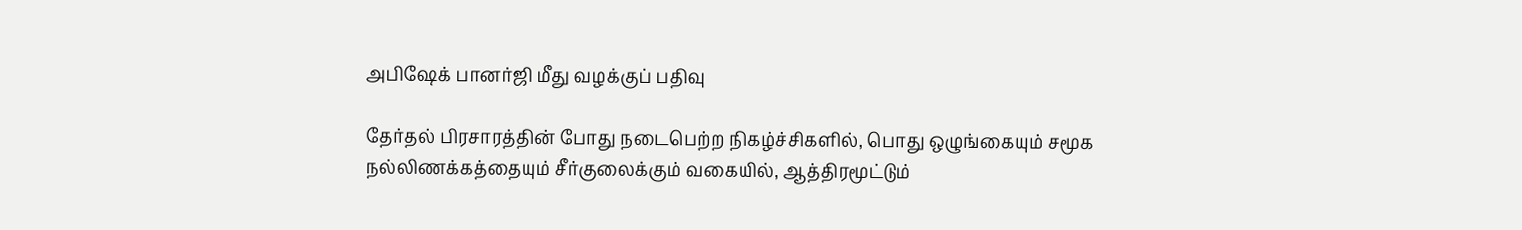அபிஷேக் பானர்ஜி மீது வழக்குப் பதிவு

தேர்தல் பிரசாரத்தின் போது நடைபெற்ற நிகழ்ச்சிகளில், பொது ஒழுங்கையும் சமூக நல்லிணக்கத்தையும் சீர்குலைக்கும் வகையில், ஆத்திரமூட்டும்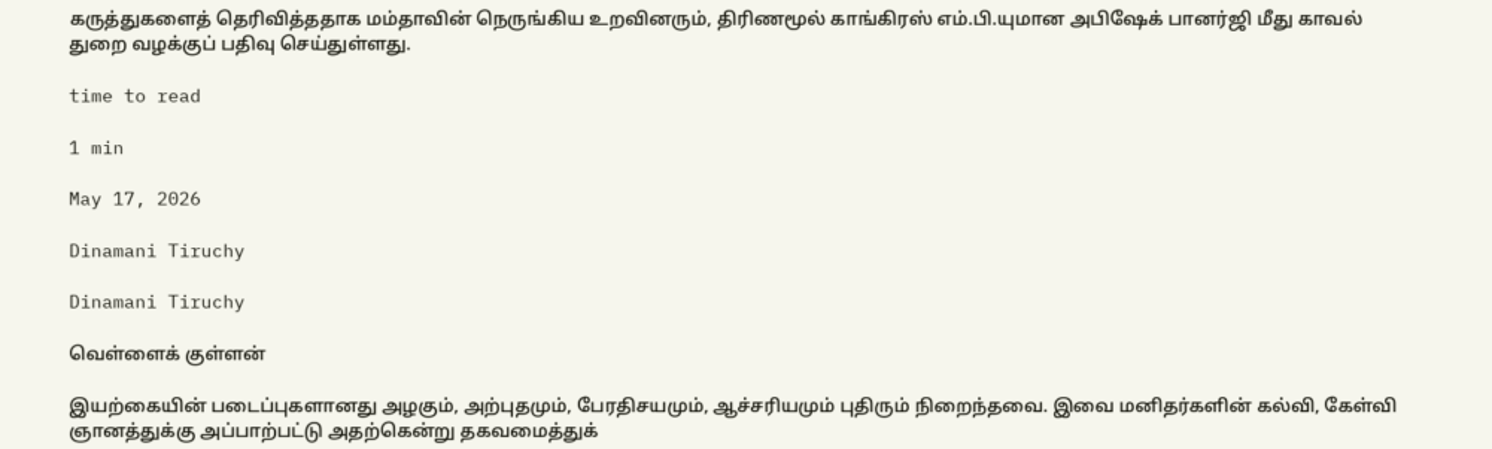கருத்துகளைத் தெரிவித்ததாக மம்தாவின் நெருங்கிய உறவினரும், திரிணமூல் காங்கிரஸ் எம்.பி.யுமான அபிஷேக் பானர்ஜி மீது காவல் துறை வழக்குப் பதிவு செய்துள்ளது.

time to read

1 min

May 17, 2026

Dinamani Tiruchy

Dinamani Tiruchy

வெள்ளைக் குள்ளன்

இயற்கையின் படைப்புகளானது அழகும், அற்புதமும், பேரதிசயமும், ஆச்சரியமும் புதிரும் நிறைந்தவை. இவை மனிதர்களின் கல்வி, கேள்வி ஞானத்துக்கு அப்பாற்பட்டு அதற்கென்று தகவமைத்துக்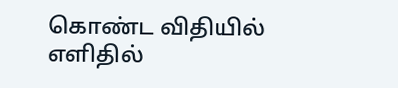கொண்ட விதியில் எளிதில்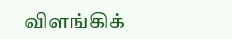விளங்கிக்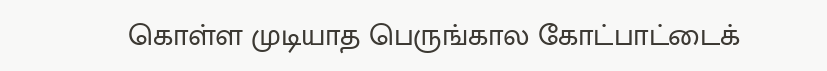கொள்ள முடியாத பெருங்கால கோட்பாட்டைக்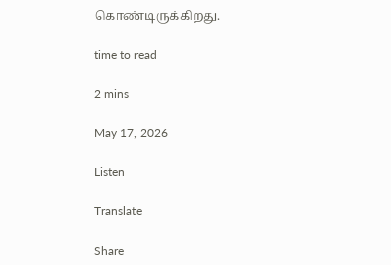கொண்டிருக்கிறது.

time to read

2 mins

May 17, 2026

Listen

Translate

Share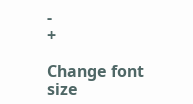-
+

Change font size